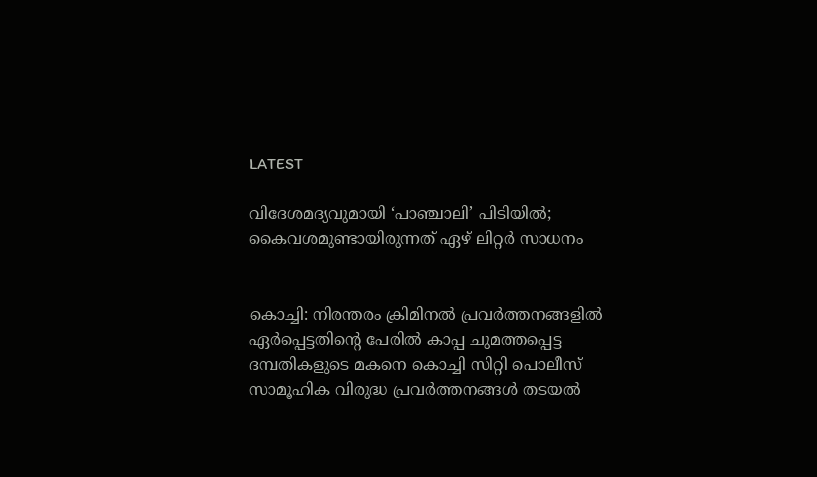LATEST

വിദേശമദ്യവുമായി ‘പാഞ്ചാലി’ പിടിയില്‍; കൈവശമുണ്ടായിരുന്നത് ഏഴ് ലിറ്റര്‍ സാധനം


കൊച്ചി: നിരന്തരം ക്രിമിനല്‍ പ്രവര്‍ത്തനങ്ങളില്‍ ഏര്‍പ്പെട്ടതിന്റെ പേരില്‍ കാപ്പ ചുമത്തപ്പെട്ട ദമ്പതികളുടെ മകനെ കൊച്ചി സിറ്റി പൊലീസ് സാമൂഹിക വിരുദ്ധ പ്രവര്‍ത്തനങ്ങള്‍ തടയല്‍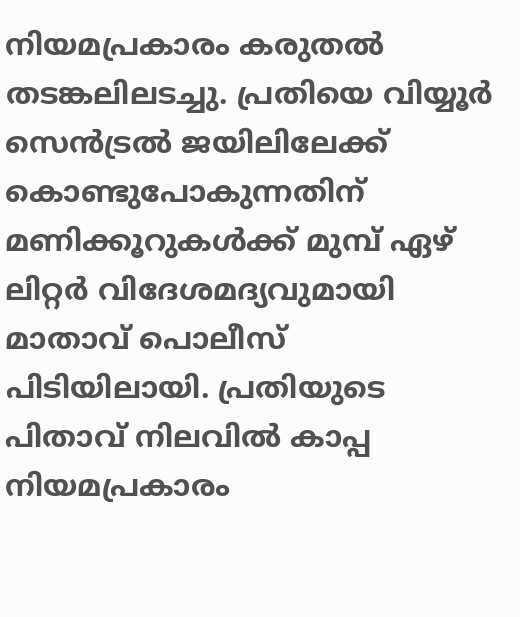നിയമപ്രകാരം കരുതല്‍ തടങ്കലിലടച്ചു. പ്രതിയെ വിയ്യൂര്‍ സെന്‍ട്രല്‍ ജയിലിലേക്ക് കൊണ്ടുപോകുന്നതിന് മണിക്കൂറുകള്‍ക്ക് മുമ്പ് ഏഴ് ലിറ്റര്‍ വിദേശമദ്യവുമായി മാതാവ് പൊലീസ് പിടിയിലായി. പ്രതിയുടെ പിതാവ് നിലവില്‍ കാപ്പ നിയമപ്രകാരം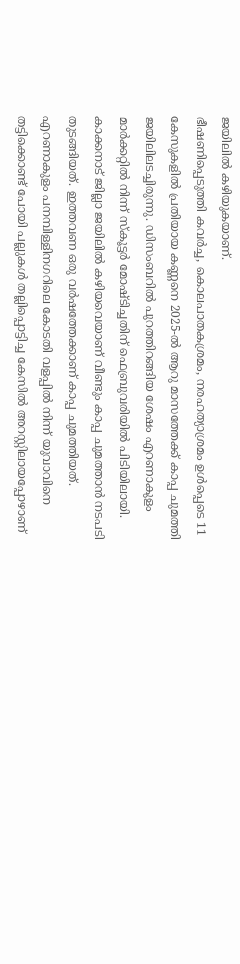ജയിലില്‍ കഴിയുകയാണ്.
ഭീഷണിപ്പെടുത്തി കവര്‍ച്ച, കൊലപാതകശ്രമം, നരഹത്യാശ്രമം ഉള്‍പ്പെടെ 11 കേസുകളില്‍ പ്രതിയായ കണ്ണനെ 2025-ല്‍ ആറു മാസത്തേക്ക് കാപ്പ ചുമത്തി ജയിലിലടച്ചിരുന്നു. ഡിസംബറില്‍ പുറത്തിറങ്ങിയ ശേഷം എറണാകുളം മാര്‍ക്കറ്റില്‍ നിന്ന് സ്‌കൂട്ടര്‍ മോഷ്ടിച്ചതിന് ഫെബ്രുവരിയില്‍ പിടിയിലായി. കാക്കനാട് ജില്ലാ ജയിലില്‍ കഴിയവെയാണ് വീണ്ടും കാപ്പ ചുമത്താന്‍ നടപടി തുടങ്ങിയത്. ഇത്തവണ ഒരു വര്‍ഷത്തേക്കാണ് കാപ്പ ചുമത്തിയത്.
എറണാകുളം പനമ്പിള്ളിനഗറിലെ കോടതി വളപ്പില്‍ നിന്ന് യുവാവിനെ തട്ടിക്കൊണ്ട് പോയി പല്ലുകള്‍ തല്ലിപ്പൊട്ടിച്ച കേസില്‍ അറസ്റ്റിലായപ്പോഴാണ്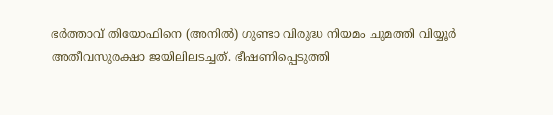ഭര്‍ത്താവ് തിയോഫിനെ (അനില്‍) ഗുണ്ടാ വിരുദ്ധ നിയമം ചുമത്തി വിയ്യൂര്‍ അതീവസുരക്ഷാ ജയിലിലടച്ചത്. ഭീഷണിപ്പെടുത്തി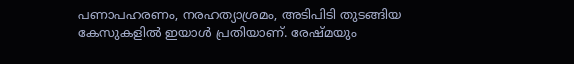പണാപഹരണം, നരഹത്യാശ്രമം, അടിപിടി തുടങ്ങിയ കേസുകളില്‍ ഇയാള്‍ പ്രതിയാണ്. രേഷ്മയും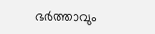ഭര്‍ത്താവും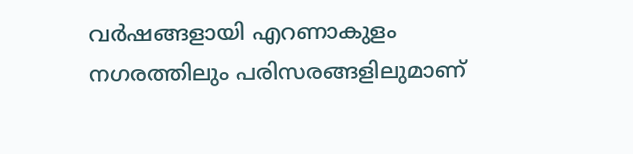വര്‍ഷങ്ങളായി എറണാകുളം നഗരത്തിലും പരിസരങ്ങളിലുമാണ്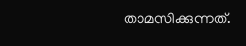താമസിക്കുന്നത്.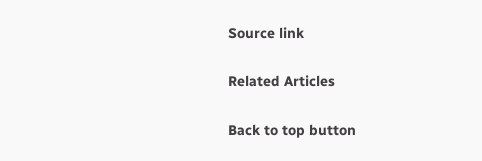Source link

Related Articles

Back to top button